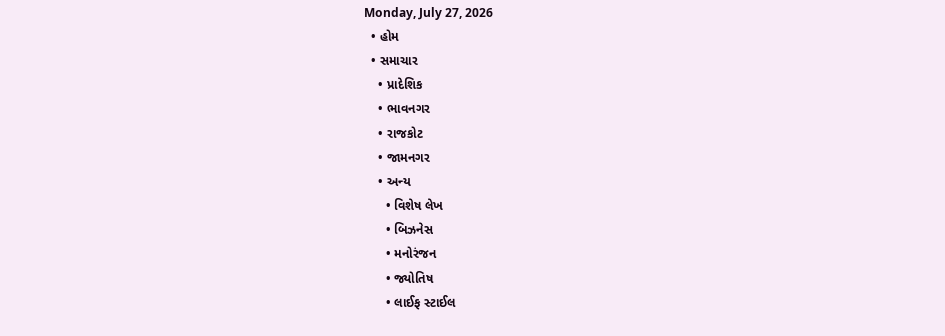Monday, July 27, 2026
  • હોમ
  • સમાચાર
    • પ્રાદેશિક
    • ભાવનગર
    • રાજકોટ
    • જામનગર
    • અન્ય
      • વિશેષ લેખ
      • બિઝનેસ
      • મનોરંજન
      • જ્યોતિષ
      • લાઈફ સ્ટાઈલ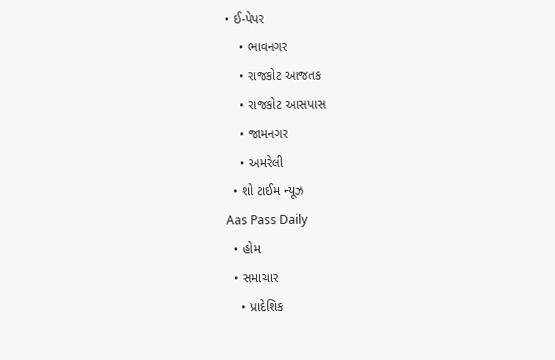• ઈ-પેપર
    • ભાવનગર
    • રાજકોટ આજતક
    • રાજકોટ આસપાસ
    • જામનગર
    • અમરેલી
  • શો ટાઈમ ન્યૂઝ
Aas Pass Daily
  • હોમ
  • સમાચાર
    • પ્રાદેશિક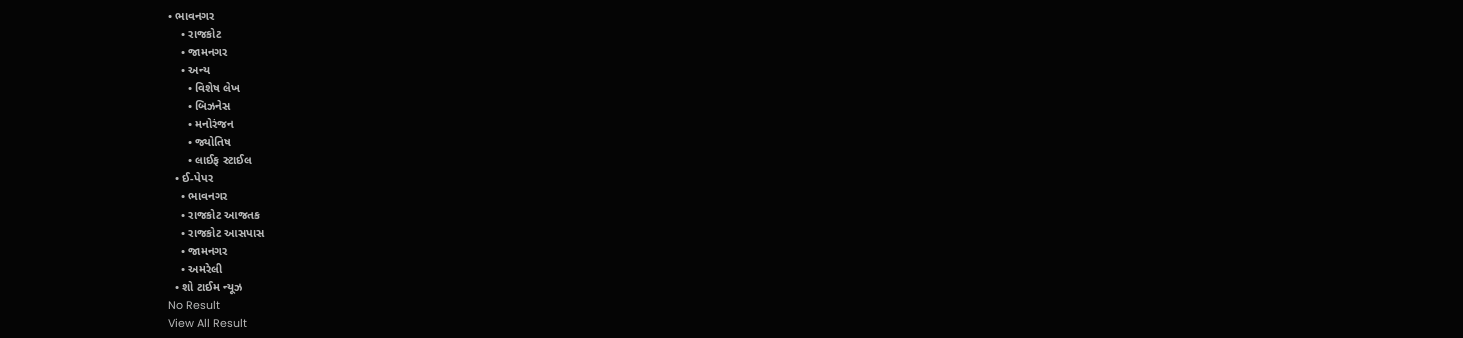• ભાવનગર
    • રાજકોટ
    • જામનગર
    • અન્ય
      • વિશેષ લેખ
      • બિઝનેસ
      • મનોરંજન
      • જ્યોતિષ
      • લાઈફ સ્ટાઈલ
  • ઈ-પેપર
    • ભાવનગર
    • રાજકોટ આજતક
    • રાજકોટ આસપાસ
    • જામનગર
    • અમરેલી
  • શો ટાઈમ ન્યૂઝ
No Result
View All Result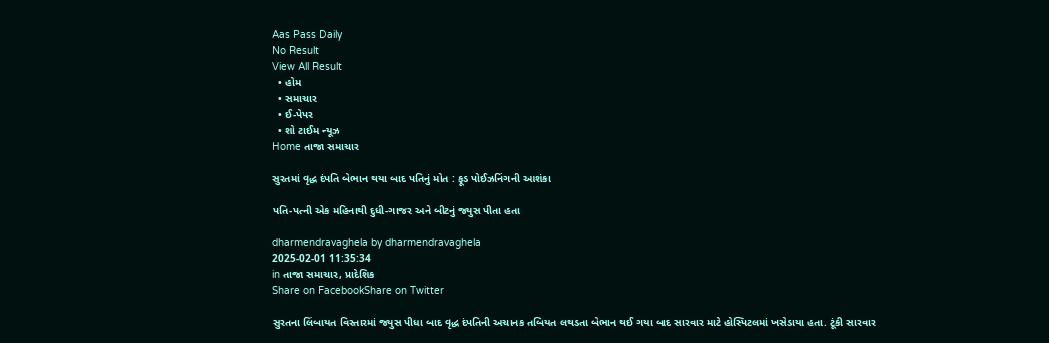Aas Pass Daily
No Result
View All Result
  • હોમ
  • સમાચાર
  • ઈ-પેપર
  • શો ટાઈમ ન્યૂઝ
Home તાજા સમાચાર

સુરતમાં વૃદ્ધ દંપતિ બેભાન થયા બાદ પતિનું મોત : ફૂડ પોઈઝનિંગની આશંકા

પતિ-પત્ની એક મહિનાથી દુધી-ગાજર અને બીટનું જ્યુસ પીતા હતા

dharmendravaghela by dharmendravaghela
2025-02-01 11:35:34
in તાજા સમાચાર, પ્રાદેશિક
Share on FacebookShare on Twitter

સુરતના લિંબાયત વિસ્તારમાં જ્યુસ પીધા બાદ વૃદ્ધ દંપતિની અચાનક તબિયત લથડતા બેભાન થઈ ગયા બાદ સારવાર માટે હોસ્પિટલમાં ખસેડાયા હતા. ટૂંકી સારવાર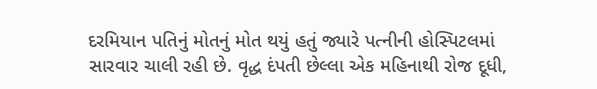દરમિયાન પતિનું મોતનું મોત થયું હતું જ્યારે પત્નીની હોસ્પિટલમાં સારવાર ચાલી રહી છે. વૃદ્ધ દંપતી છેલ્લા એક મહિનાથી રોજ દૂધી,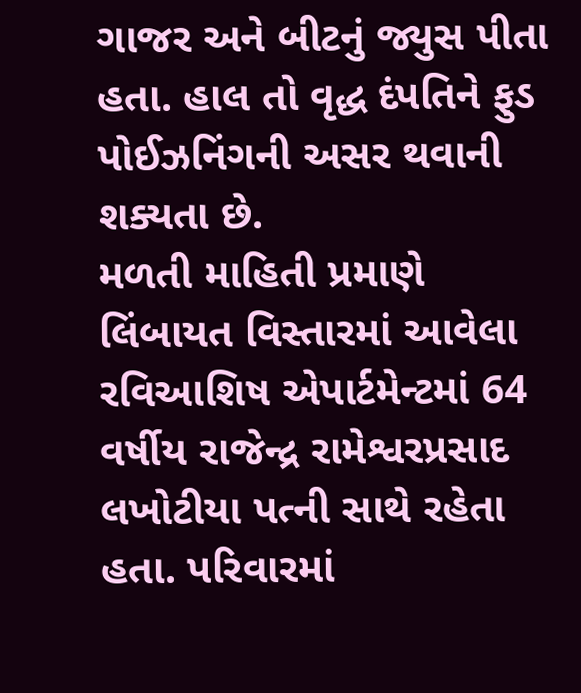ગાજર અને બીટનું જ્યુસ પીતા હતા. હાલ તો વૃદ્ધ દંપતિને ફુડ પોઈઝનિંગની અસર થવાની શક્યતા છે.
મળતી માહિતી પ્રમાણે લિંબાયત વિસ્તારમાં આવેલા રવિઆશિષ એપાર્ટમેન્ટમાં 64 વર્ષીય રાજેન્દ્ર રામેશ્વરપ્રસાદ લખોટીયા પત્ની સાથે રહેતા હતા. પરિવારમાં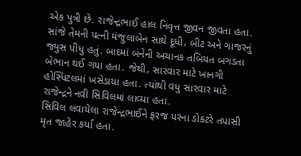એક પુત્રી છે. રાજેન્દ્રભાઈ હાલ નિવૃત્ત જીવન જીવતા હતા. સાંજે તેમની પત્ની મંજુલાબેન સાથે દૂધી, બીટ અને ગાજરનું જ્યુસ પીધુ હતું. બાદમાં બંનેની અચાનક તબિયત બગડતા બેભાન થઈ ગયા હતા. જેથી, સારવાર માટે ખાનગી હોસ્પિટલમાં ખસેડાયા હતા. ત્યાંથી વધુ સારવાર માટે રાજેન્દ્રને નવી સિવિલમાં લાવ્યા હતા.
સિવિલ લવાયેલા રાજેન્દ્રભાઈને ફરજ પરના ડોકટરે તપાસી મૃત જાહેર કર્યા હતા.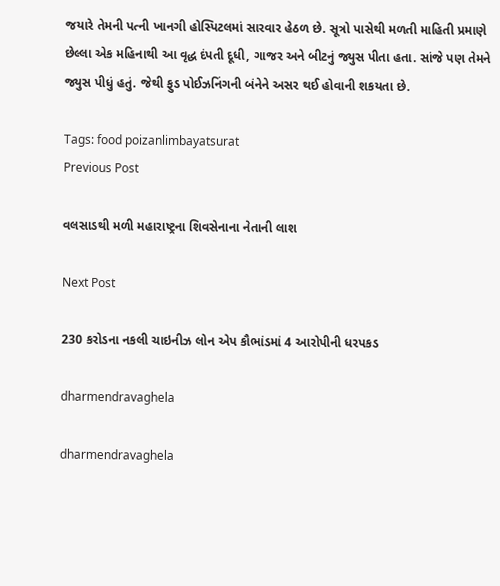જયારે તેમની પત્ની ખાનગી હોસ્પિટલમાં સારવાર હેઠળ છે. સૂત્રો પાસેથી મળતી માહિતી પ્રમાણે છેલ્લા એક મહિનાથી આ વૃદ્ધ દંપતી દૂધી, ગાજર અને બીટનું જ્યુસ પીતા હતા. સાંજે પણ તેમને જ્યુસ પીધું હતું. જેથી ફુડ પોઈઝનિંગની બંનેને અસર થઈ હોવાની શકયતા છે.

Tags: food poizanlimbayatsurat
Previous Post

વલસાડથી મળી મહારાષ્ટ્રના શિવસેનાના નેતાની લાશ

Next Post

230 કરોડના નકલી ચાઇનીઝ લોન એપ કૌભાંડમાં 4 આરોપીની ધરપકડ

dharmendravaghela

dharmendravaghela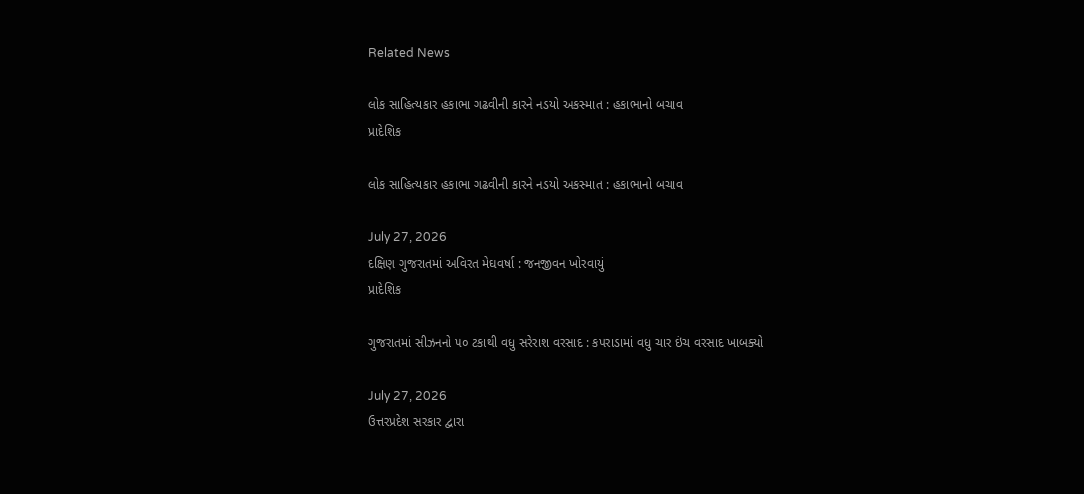Related News

લોક સાહિત્યકાર હકાભા ગઢવીની કારને નડયો અકસ્માત : હકાભાનો બચાવ
પ્રાદેશિક

લોક સાહિત્યકાર હકાભા ગઢવીની કારને નડયો અકસ્માત : હકાભાનો બચાવ

July 27, 2026
દક્ષિણ ગુજરાતમાં અવિરત મેઘવર્ષા : જનજીવન ખોરવાયું
પ્રાદેશિક

ગુજરાતમાં સીઝનનો ૫૦ ટકાથી વધુ સરેરાશ વરસાદ : કપરાડામાં વધુ ચાર ઇંચ વરસાદ ખાબક્યો

July 27, 2026
ઉત્તરપ્રદેશ સરકાર દ્વારા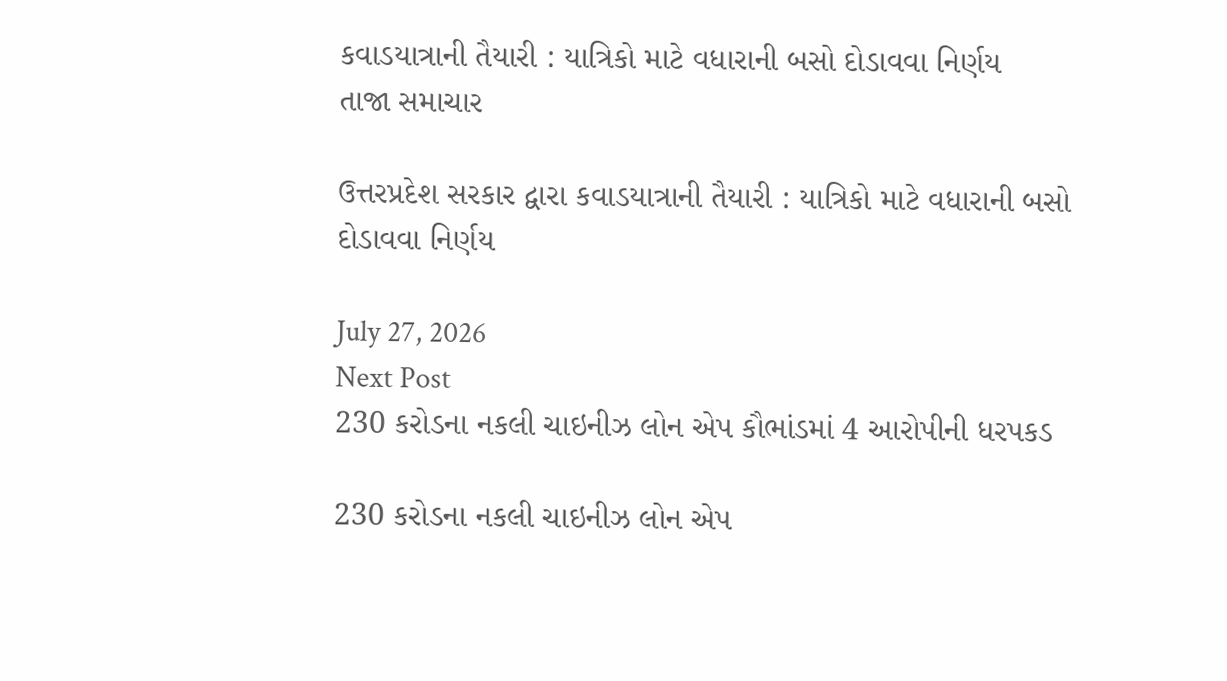કવાડયાત્રાની તૈયારી : યાત્રિકો માટે વધારાની બસો દોડાવવા નિર્ણય
તાજા સમાચાર

ઉત્તરપ્રદેશ સરકાર દ્વારા કવાડયાત્રાની તૈયારી : યાત્રિકો માટે વધારાની બસો દોડાવવા નિર્ણય

July 27, 2026
Next Post
230 કરોડના નકલી ચાઇનીઝ લોન એપ કૌભાંડમાં 4 આરોપીની ધરપકડ

230 કરોડના નકલી ચાઇનીઝ લોન એપ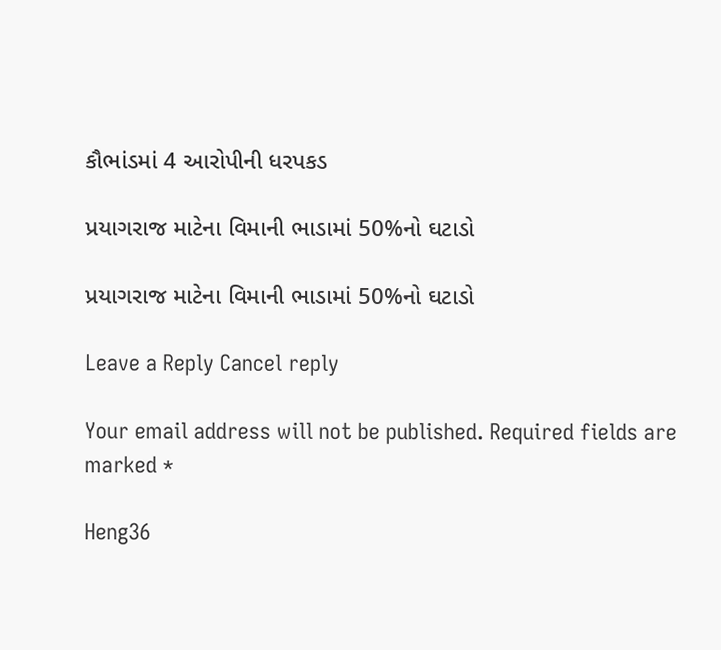કૌભાંડમાં 4 આરોપીની ધરપકડ

પ્રયાગરાજ માટેના વિમાની ભાડામાં 50%નો ઘટાડો

પ્રયાગરાજ માટેના વિમાની ભાડામાં 50%નો ઘટાડો

Leave a Reply Cancel reply

Your email address will not be published. Required fields are marked *

Heng36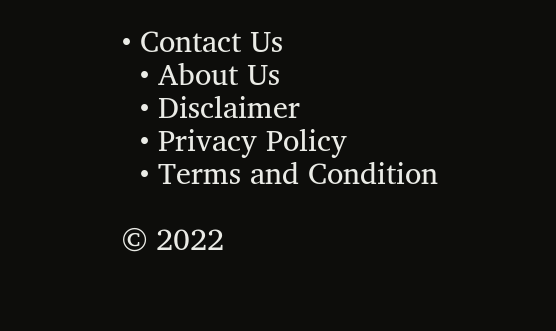• Contact Us
  • About Us
  • Disclaimer
  • Privacy Policy
  • Terms and Condition

© 2022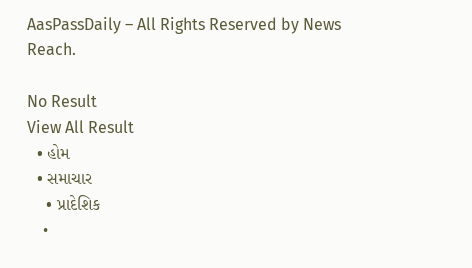AasPassDaily – All Rights Reserved by News Reach.

No Result
View All Result
  • હોમ
  • સમાચાર
    • પ્રાદેશિક
    •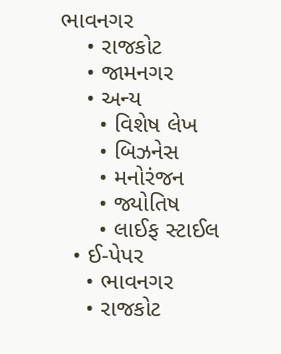ભાવનગર
    • રાજકોટ
    • જામનગર
    • અન્ય
      • વિશેષ લેખ
      • બિઝનેસ
      • મનોરંજન
      • જ્યોતિષ
      • લાઈફ સ્ટાઈલ
  • ઈ-પેપર
    • ભાવનગર
    • રાજકોટ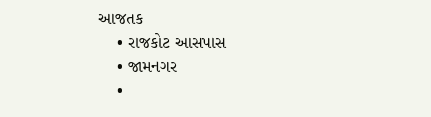આજતક
    • રાજકોટ આસપાસ
    • જામનગર
    •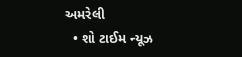અમરેલી
  • શો ટાઈમ ન્યૂઝ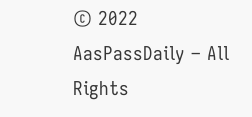© 2022 AasPassDaily – All Rights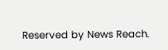Reserved by News Reach.